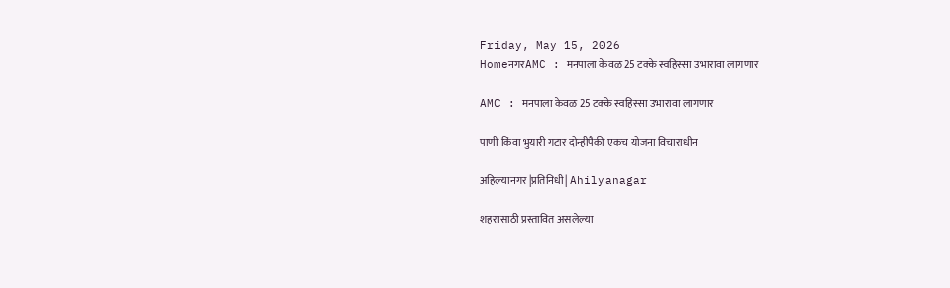Friday, May 15, 2026
HomeनगरAMC : मनपाला केवळ 25 टक्के स्वहिस्सा उभारावा लागणार

AMC : मनपाला केवळ 25 टक्के स्वहिस्सा उभारावा लागणार

पाणी किंवा भुयारी गटार दोन्हीपैकी एकच योजना विचाराधीन

अहिल्यानगर |प्रतिनिधी| Ahilyanagar

शहरासाठी प्रस्तावित असलेल्या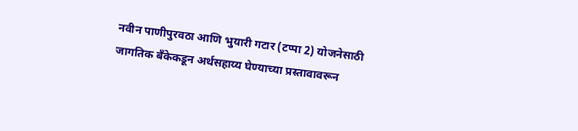नवीन पाणीपुरवठा आणि भुयारी गटार (टप्पा 2) योजनेसाठी जागतिक बँकेकडून अर्थसहाय्य घेण्याच्या प्रस्तावावरून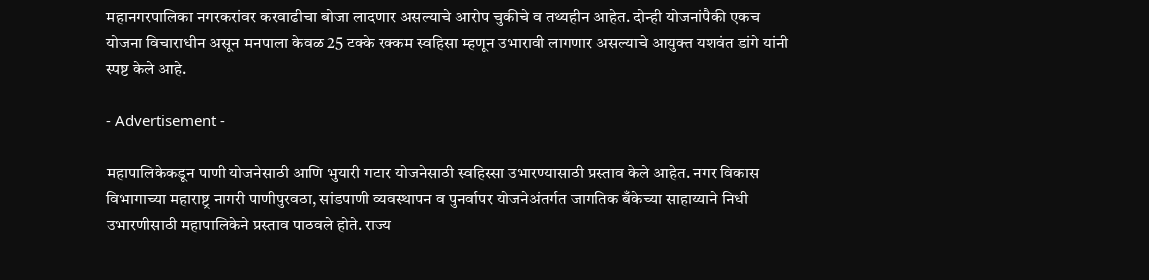महानगरपालिका नगरकरांवर करवाढीचा बोजा लादणार असल्याचे आरोप चुकीचे व तथ्यहीन आहेत. दोन्ही योजनांपैकी एकच योजना विचाराधीन असून मनपाला केवळ 25 टक्के रक्कम स्वहिसा म्हणून उभारावी लागणार असल्याचे आयुक्त यशवंत डांगे यांनी स्पष्ट केले आहे.

- Advertisement -

महापालिकेकडून पाणी योजनेसाठी आणि भुयारी गटार योजनेसाठी स्वहिस्सा उभारण्यासाठी प्रस्ताव केले आहेत. नगर विकास विभागाच्या महाराष्ट्र नागरी पाणीपुरवठा, सांडपाणी व्यवस्थापन व पुनर्वापर योजनेअंतर्गत जागतिक बँकेच्या साहाय्याने निधी उभारणीसाठी महापालिकेने प्रस्ताव पाठवले होते. राज्य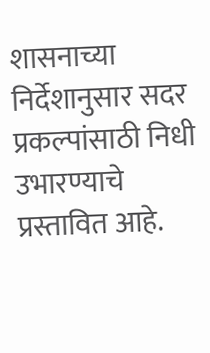शासनाच्या निर्देशानुसार सदर प्रकल्पांसाठी निधी उभारण्याचे प्रस्तावित आहे.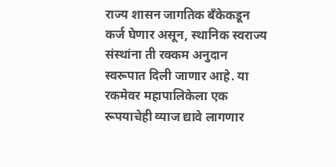राज्य शासन जागतिक बँकेकडून कर्ज घेणार असून, स्थानिक स्वराज्य संस्थांना ती रक्कम अनुदान स्वरूपात दिली जाणार आहे. या रकमेवर महापालिकेला एक रूपयाचेही व्याज द्यावे लागणार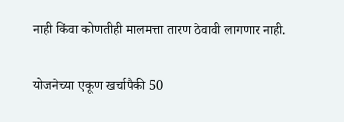नाही किंवा कोणतीही मालमत्ता तारण ठेवावी लागणार नाही.

योजनेच्या एकूण खर्चापैकी 50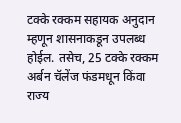टक्के रक्कम सहायक अनुदान म्हणून शासनाकडून उपलब्ध होईल. तसेच, 25 टक्के रक्कम अर्बन चॅलेंज फंडमधून किंवा राज्य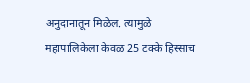अनुदानातून मिळेल. त्यामुळे महापालिकेला केवळ 25 टक्के हिस्साच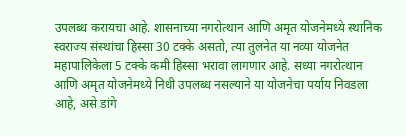उपलब्ध करायचा आहे. शासनाच्या नगरोत्थान आणि अमृत योजनेमध्ये स्थानिक स्वराज्य संस्थांचा हिस्सा 30 टक्के असतो, त्या तुलनेत या नव्या योजनेत महापालिकेला 5 टक्के कमी हिस्सा भरावा लागणार आहे. सध्या नगरोत्थान आणि अमृत योजनेमध्ये निधी उपलब्ध नसल्याने या योजनेचा पर्याय निवडला आहे, असे डांगे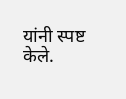यांनी स्पष्ट केले.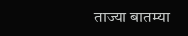ताज्या बातम्या